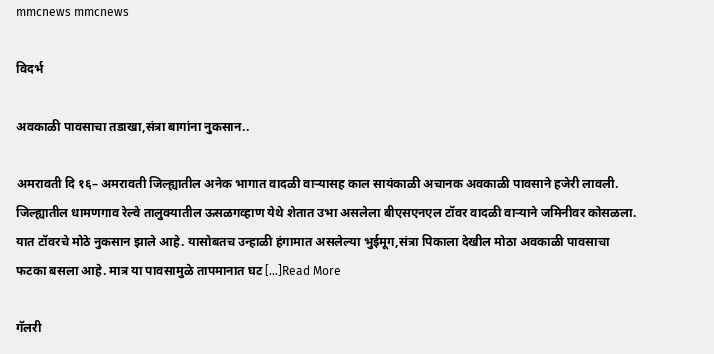mmcnews mmcnews

विदर्भ

अवकाळी पावसाचा तडाखा,संत्रा बागांना नुकसान..

अमरावती दि १६– अमरावती जिल्ह्यातील अनेक भागात वादळी वाऱ्यासह काल सायंकाळी अचानक अवकाळी पावसाने हजेरी लावली. जिल्ह्यातील धामणगाव रेल्वे तालुक्यातील ऊसळगव्हाण येथे शेतात उभा असलेला बीएसएनएल टॉवर वादळी वाऱ्याने जमिनीवर कोसळला. यात टॉवरचे मोठे नुकसान झाले आहे. यासोबतच उन्हाळी हंगामात असलेल्या भुईमूग,संत्रा पिकाला देखील मोठा अवकाळी पावसाचा फटका बसला आहे. मात्र या पावसामुळे तापमानात घट […]Read More

गॅलरी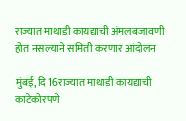राज्यात माथाडी कायद्याची अंमलबजावणी होत नसल्याने समिती करणार आंदोलन

मुंबई, दि 16राज्यात माथाडी कायद्याची काटेकोरपणे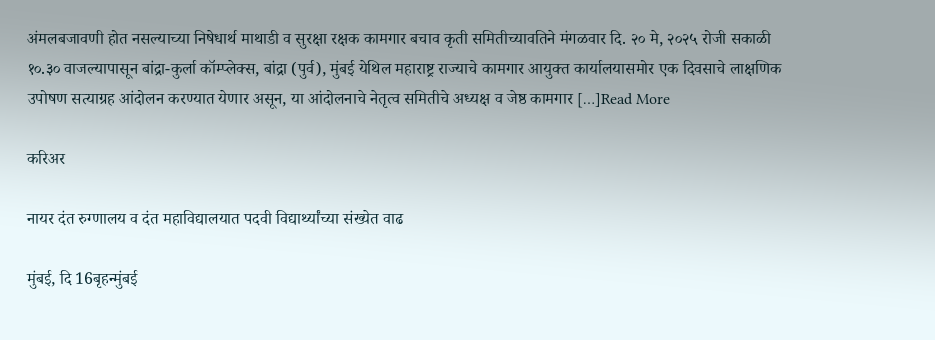अंमलबजावणी होत नसल्याच्या निषेधार्थ माथाडी व सुरक्षा रक्षक कामगार बचाव कृती समितीच्यावतिने मंगळवार दि. २० मे, २०२५ रोजी सकाळी १०.३० वाजल्यापासून बांद्रा-कुर्ला कॉम्प्लेक्स, बांद्रा (पुर्व), मुंबई येथिल महाराष्ट्र राज्याचे कामगार आयुक्त कार्यालयासमोर एक दिवसाचे लाक्षणिक उपोषण सत्याग्रह आंदोलन करण्यात येणार असून, या आंदोलनाचे नेतृत्व समितीचे अध्यक्ष व जेष्ठ कामगार […]Read More

करिअर

नायर दंत रुग्णालय व दंत महाविद्यालयात पदवी विद्यार्थ्यांच्या संख्येत वाढ

मुंबई, दि 16बृहन्मुंबई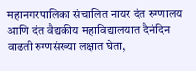महानगरपालिका संचालित नायर दंत रुग्णालय आणि दंत वैद्यकीय महाविद्यालयात दैनंदिन वाढती रुग्णसंख्या लक्षात घेता,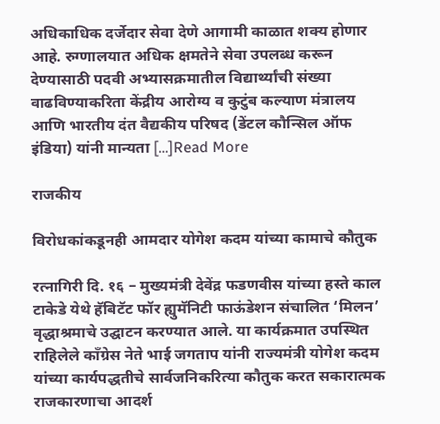अधिकाधिक दर्जेदार सेवा देणे आगामी काळात शक्य होणार आहे. रुग्णालयात अधिक क्षमतेने सेवा उपलब्ध करून देण्यासाठी पदवी अभ्यासक्रमातील विद्यार्थ्यांची संख्या वाढविण्याकरिता केंद्रीय आरोग्य व कुटुंब कल्याण मंत्रालय आणि भारतीय दंत वैद्यकीय परिषद (डेंटल कौन्सिल ऑफ इंडिया) यांनी मान्यता […]Read More

राजकीय

विरोधकांकडूनही आमदार योगेश कदम यांच्या कामाचे कौतुक

रत्नागिरी दि. १६ – मुख्यमंत्री देवेंद्र फडणवीस यांच्या हस्ते काल टाकेडे येथे हॅबिटॅट फॉर ह्युमॅनिटी फाऊंडेशन संचालित ‘मिलन’ वृद्धाश्रमाचे उद्घाटन करण्यात आले. या कार्यक्रमात उपस्थित राहिलेले काँग्रेस नेते भाई जगताप यांनी राज्यमंत्री योगेश कदम यांच्या कार्यपद्धतीचे सार्वजनिकरित्या कौतुक करत सकारात्मक राजकारणाचा आदर्श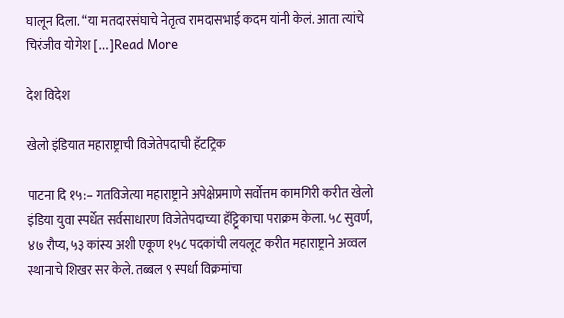घालून दिला. “या मतदारसंघाचे नेतृत्व रामदासभाई कदम यांनी केलं. आता त्यांचे चिरंजीव योगेश […]Read More

देश विदेश

खेलो इंडियात महाराष्ट्राची विजेतेपदाची हॅटट्रिक

पाटना दि १५:– गतविजेत्या महाराष्ट्राने अपेक्षेप्रमाणे सर्वोत्तम कामगिरी करीत खेलो इंडिया युवा स्पर्धेत सर्वसाधारण विजेतेपदाच्या हॅट्ट्रिकाचा पराक्रम केला. ५८ सुवर्ण, ४७ रौप्य, ५३ कांस्य अशी एकूण १५८ पदकांची लयलूट करीत महाराष्ट्राने अव्वल स्थानाचे शिखर सर केले. तब्बल ९ स्पर्धा विक्रमांचा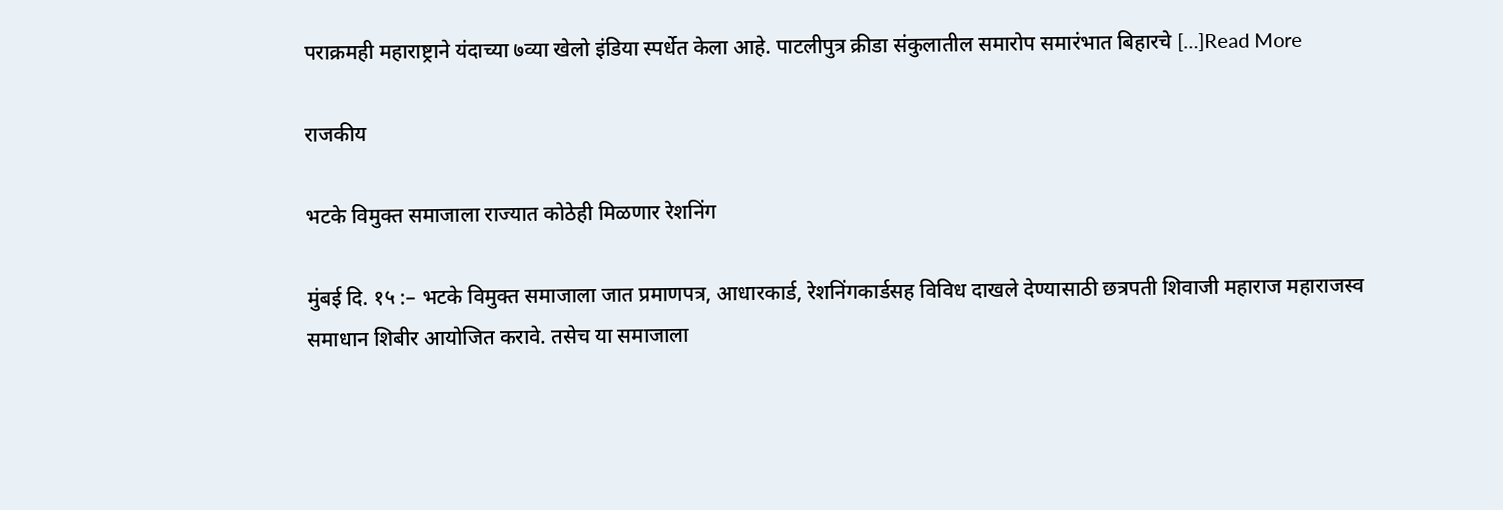पराक्रमही महाराष्ट्राने यंदाच्या ७व्या खेलो इंडिया स्पर्धेत केला आहे. पाटलीपुत्र क्रीडा संकुलातील समारोप समारंभात बिहारचे […]Read More

राजकीय

भटके विमुक्त समाजाला राज्यात कोठेही मिळणार रेशनिंग

मुंबई दि. १५ :– भटके विमुक्त समाजाला जात प्रमाणपत्र, आधारकार्ड, रेशनिंगकार्डसह विविध दाखले देण्यासाठी छत्रपती शिवाजी महाराज महाराजस्व समाधान शिबीर आयोजित करावे. तसेच या समाजाला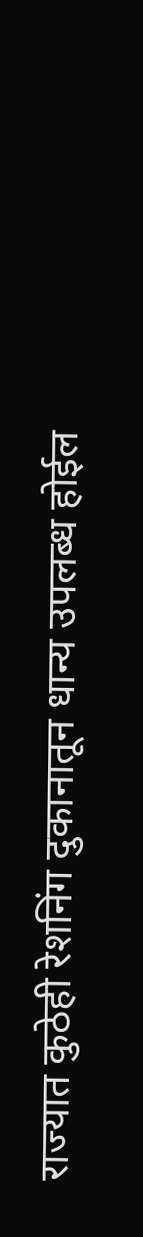राज्यात कुठेही रेशनिंग दुकानातून धान्य उपलब्ध होईल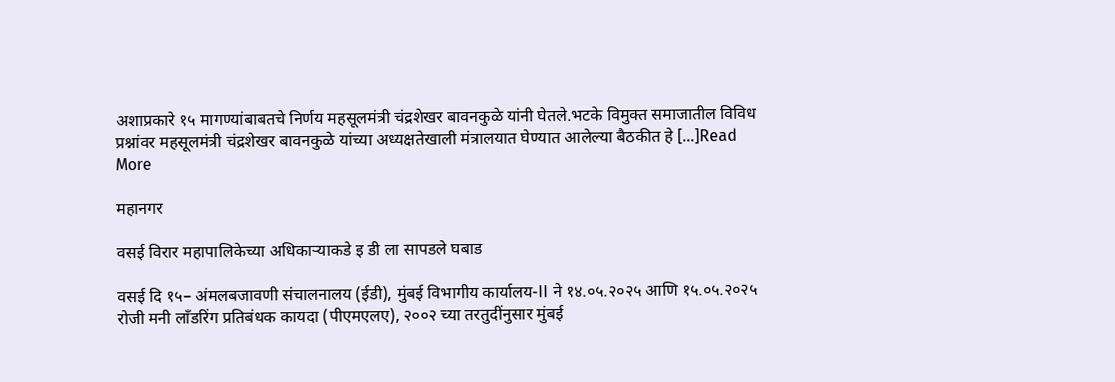अशाप्रकारे १५ मागण्यांबाबतचे निर्णय महसूलमंत्री चंद्रशेखर बावनकुळे यांनी घेतले.भटके विमुक्त समाजातील विविध प्रश्नांवर महसूलमंत्री चंद्रशेखर बावनकुळे यांच्या अध्यक्षतेखाली मंत्रालयात घेण्यात आलेल्या बैठकीत हे […]Read More

महानगर

वसई विरार महापालिकेच्या अधिकाऱ्याकडे इ डी ला सापडले घबाड

वसई दि १५– अंमलबजावणी संचालनालय (ईडी), मुंबई विभागीय कार्यालय-II ने १४.०५.२०२५ आणि १५.०५.२०२५ रोजी मनी लाँडरिंग प्रतिबंधक कायदा (पीएमएलए), २००२ च्या तरतुदींनुसार मुंबई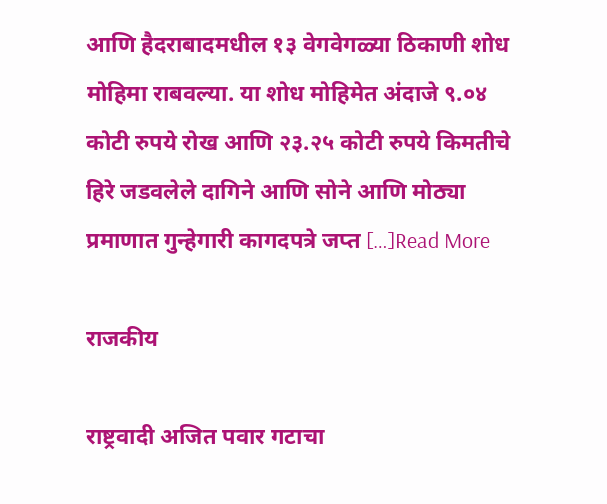आणि हैदराबादमधील १३ वेगवेगळ्या ठिकाणी शोध मोहिमा राबवल्या. या शोध मोहिमेत अंदाजे ९.०४ कोटी रुपये रोख आणि २३.२५ कोटी रुपये किमतीचे हिरे जडवलेले दागिने आणि सोने आणि मोठ्या प्रमाणात गुन्हेगारी कागदपत्रे जप्त […]Read More

राजकीय

राष्ट्रवादी अजित पवार गटाचा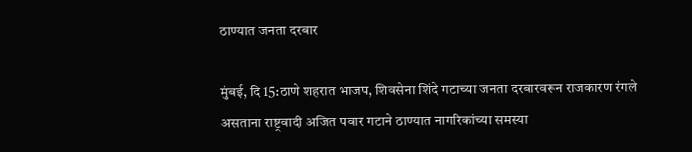ठाण्यात जनता दरबार

मुंबई, दि 15:ठाणे शहरात भाजप, शिवसेना शिंदे गटाच्या जनता दरबारवरून राजकारण रंगले असताना राष्ट्रवादी अजित पवार गटाने ठाण्यात नागरिकांच्या समस्या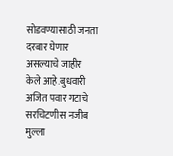सोडवण्यासाठी जनता दरबार घेणार असल्याचे जाहीर केले आहे.बुधवारी अजित पवार गटाचे सरचिटणीस नजीब मुल्ला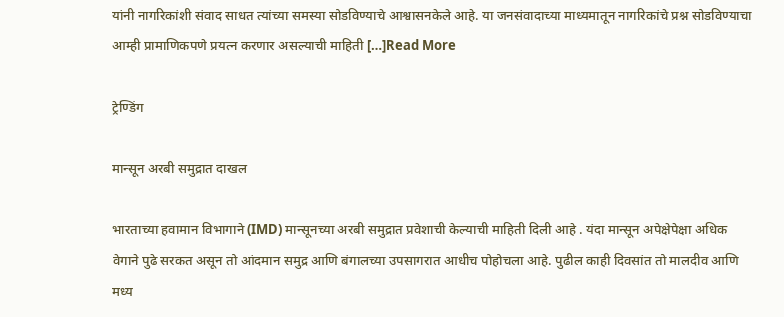यांनी नागरिकांशी संवाद साधत त्यांच्या समस्या सोडविण्याचे आश्वासनकेले आहे. या जनसंवादाच्या माध्यमातून नागरिकांचे प्रश्न सोडविण्याचा आम्ही प्रामाणिकपणे प्रयत्न करणार असल्याची माहिती […]Read More

ट्रेण्डिंग

मान्सून अरबी समुद्रात दाखल

भारताच्या हवामान विभागाने (IMD) मान्सूनच्या अरबी समुद्रात प्रवेशाची केल्याची माहिती दिली आहे . यंदा मान्सून अपेक्षेपेक्षा अधिक वेगाने पुढे सरकत असून तो आंदमान समुद्र आणि बंगालच्या उपसागरात आधीच पोहोचला आहे. पुढील काही दिवसांत तो मालदीव आणि मध्य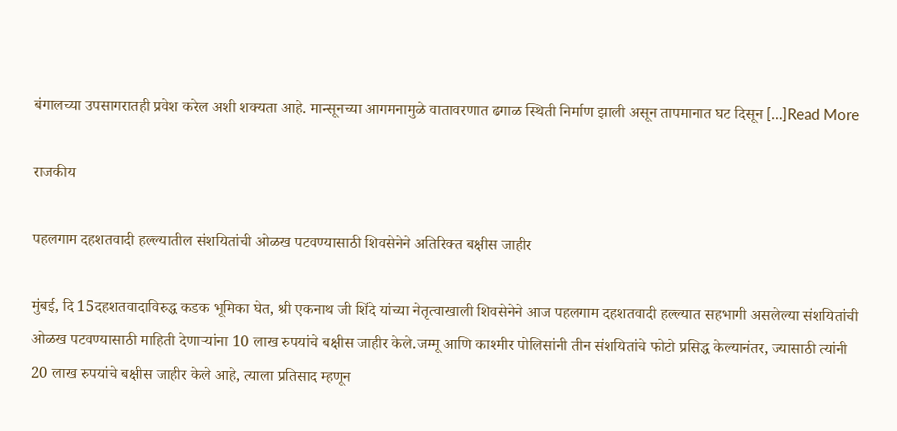बंगालच्या उपसागरातही प्रवेश करेल अशी शक्यता आहे. मान्सूनच्या आगमनामुळे वातावरणात ढगाळ स्थिती निर्माण झाली असून तापमानात घट दिसून […]Read More

राजकीय

पहलगाम दहशतवादी हल्ल्यातील संशयितांची ओळख पटवण्यासाठी शिवसेनेने अतिरिक्त बक्षीस जाहीर

मुंबई, दि 15दहशतवादाविरुद्ध कडक भूमिका घेत, श्री एकनाथ जी शिंदे यांच्या नेतृत्वाखाली शिवसेनेने आज पहलगाम दहशतवादी हल्ल्यात सहभागी असलेल्या संशयितांची ओळख पटवण्यासाठी माहिती देणाऱ्यांना 10 लाख रुपयांचे बक्षीस जाहीर केले.जम्मू आणि काश्मीर पोलिसांनी तीन संशयितांचे फोटो प्रसिद्ध केल्यानंतर, ज्यासाठी त्यांनी 20 लाख रुपयांचे बक्षीस जाहीर केले आहे, त्याला प्रतिसाद म्हणून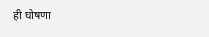ही घोषणा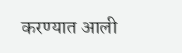करण्यात आली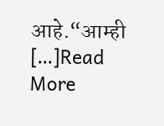आहे.“आम्ही […]Read More